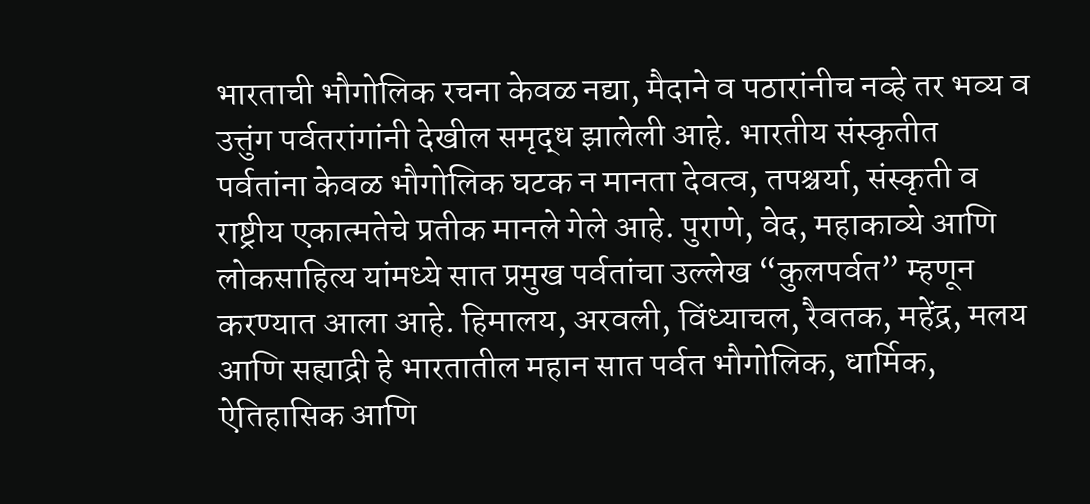भारताची भौगोलिक रचना केवळ नद्या, मैदाने व पठारांनीच नव्हे तर भव्य व उत्तुंग पर्वतरांगांनी देखील समृद्ध झालेली आहे. भारतीय संस्कृतीत पर्वतांना केवळ भौगोलिक घटक न मानता देवत्व, तपश्चर्या, संस्कृती व राष्ट्रीय एकात्मतेचे प्रतीक मानले गेले आहे. पुराणे, वेद, महाकाव्ये आणि लोकसाहित्य यांमध्ये सात प्रमुख पर्वतांचा उल्लेख “कुलपर्वत” म्हणून करण्यात आला आहे. हिमालय, अरवली, विंध्याचल, रैवतक, महेंद्र, मलय आणि सह्याद्री हे भारतातील महान सात पर्वत भौगोलिक, धार्मिक, ऐतिहासिक आणि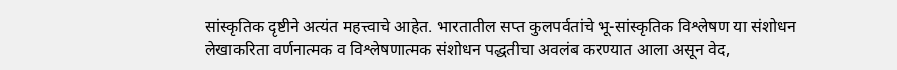सांस्कृतिक दृष्टीने अत्यंत महत्त्वाचे आहेत. भारतातील सप्त कुलपर्वतांचे भू-सांस्कृतिक विश्लेषण या संशोधन लेखाकरिता वर्णनात्मक व विश्लेषणात्मक संशोधन पद्धतीचा अवलंब करण्यात आला असून वेद,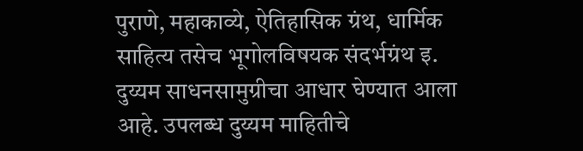पुराणे, महाकाव्ये, ऐतिहासिक ग्रंथ, धार्मिक साहित्य तसेच भूगोलविषयक संदर्भग्रंथ इ. दुय्यम साधनसामुग्रीचा आधार घेण्यात आला आहे. उपलब्ध दुय्यम माहितीचे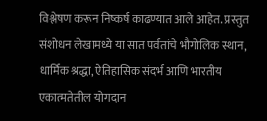विश्लेषण करून निष्कर्ष काढण्यात आले आहेत. प्रस्तुत संशोधन लेखामध्ये या सात पर्वतांचे भौगोलिक स्थान, धार्मिक श्रद्धा, ऐतिहासिक संदर्भ आणि भारतीय एकात्मतेतील योगदान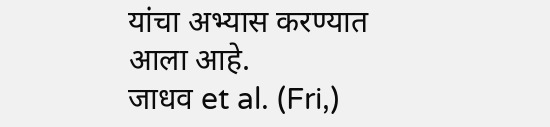यांचा अभ्यास करण्यात आला आहे.
जाधव et al. (Fri,)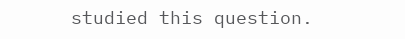studied this question.